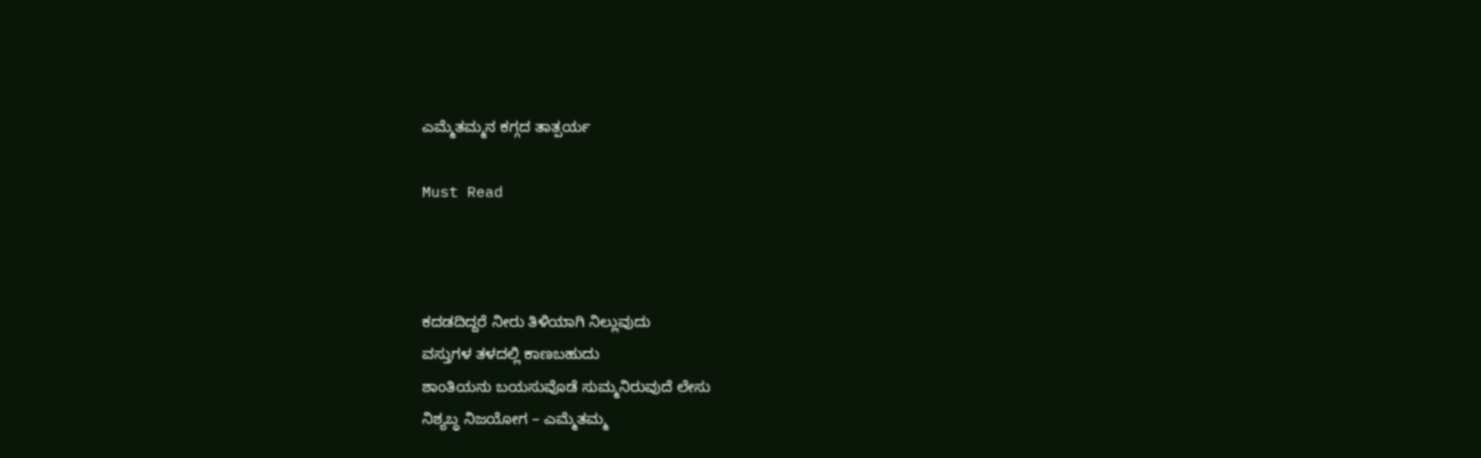ಎಮ್ಮೆತಮ್ಮನ ಕಗ್ಗದ ತಾತ್ಪರ್ಯ

Must Read



ಕದಡದಿದ್ದರೆ ನೀರು ತಿಳಿಯಾಗಿ ನಿಲ್ಲುವುದು
ವಸ್ತುಗಳ ತಳದಲ್ಲಿ ಕಾಣಬಹುದು
ಶಾಂತಿಯನು ಬಯಸುವೊಡೆ ಸುಮ್ಮನಿರುವುದೆ ಲೇಸು
ನಿಶ್ಯಬ್ಧ ನಿಜಯೋಗ – ಎಮ್ಮೆತಮ್ಮ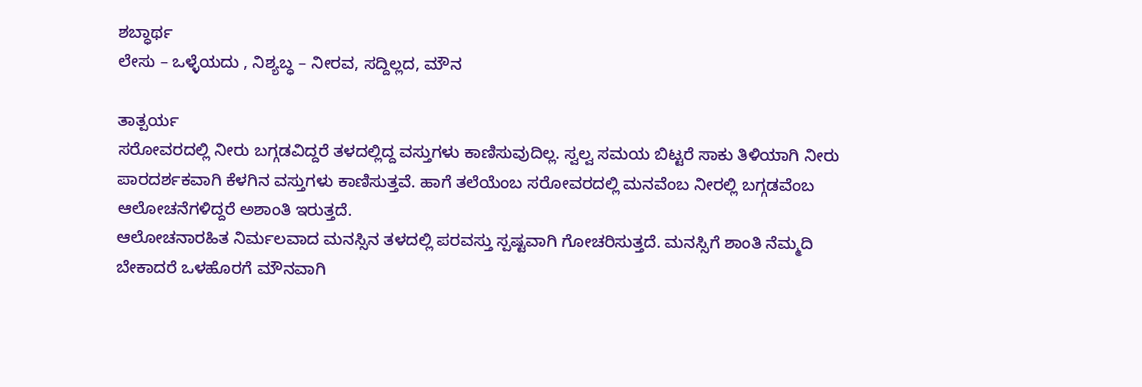ಶಬ್ಧಾರ್ಥ
ಲೇಸು – ಒಳ್ಳೆಯದು , ನಿಶ್ಯಬ್ಧ‌ – ನೀರವ, ಸದ್ದಿಲ್ಲದ, ಮೌನ

ತಾತ್ಪರ್ಯ
ಸರೋವರದಲ್ಲಿ ನೀರು ಬಗ್ಗಡವಿದ್ದರೆ ತಳದಲ್ಲಿದ್ದ ವಸ್ತುಗಳು ಕಾಣಿಸುವುದಿಲ್ಲ. ಸ್ವಲ್ವ ಸಮಯ ಬಿಟ್ಟರೆ ಸಾಕು ತಿಳಿಯಾಗಿ ನೀರು ಪಾರದರ್ಶಕವಾಗಿ ಕೆಳಗಿನ ವಸ್ತುಗಳು ಕಾಣಿಸುತ್ತವೆ. ಹಾಗೆ ತಲೆಯೆಂಬ ಸರೋವರದಲ್ಲಿ ಮನವೆಂಬ ನೀರಲ್ಲಿ ಬಗ್ಗಡವೆಂಬ ಆಲೋಚನೆಗಳಿದ್ದರೆ ಅಶಾಂತಿ‌ ಇರುತ್ತದೆ.
ಆಲೋಚನಾರಹಿತ ನಿರ್ಮಲವಾದ ಮನಸ್ಸಿನ ತಳದಲ್ಲಿ ಪರವಸ್ತು ಸ್ಪಷ್ಟವಾಗಿ ಗೋಚರಿಸುತ್ತದೆ. ಮನಸ್ಸಿಗೆ ಶಾಂತಿ ನೆಮ್ಮದಿ ಬೇಕಾದರೆ ಒಳಹೊರಗೆ ಮೌನವಾಗಿ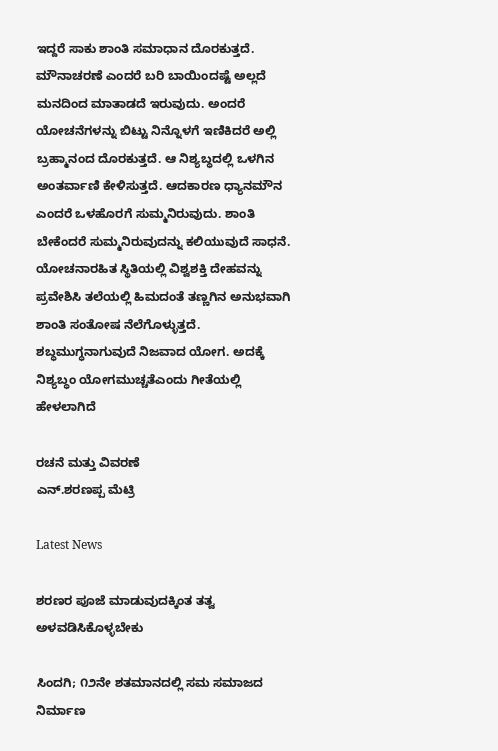ಇದ್ದರೆ ಸಾಕು ಶಾಂತಿ ಸಮಾಧಾನ ದೊರಕುತ್ತದೆ. ಮೌನಾಚರಣೆ ಎಂದರೆ ಬರಿ ಬಾಯಿಂದಷ್ಟೆ ಅಲ್ಲದೆ ಮನದಿಂದ ಮಾತಾಡದೆ ಇರುವುದು. ಅಂದರೆ ಯೋಚನೆಗಳನ್ನು ಬಿಟ್ಟು ನಿನ್ನೊಳಗೆ ಇಣಿಕಿದರೆ ಅಲ್ಲಿ ಬ್ರಹ್ಮಾನಂದ ದೊರಕುತ್ತದೆ. ಆ ನಿಶ್ಯಬ್ಧದಲ್ಲಿ ಒಳಗಿನ ಅಂತರ್ವಾಣಿ ಕೇಳಿಸುತ್ತದೆ. ಆದಕಾರಣ ಧ್ಯಾನಮೌನ‌ ಎಂದರೆ ಒಳಹೊರಗೆ ಸುಮ್ಮನಿರುವುದು. ಶಾಂತಿ ಬೇಕೆಂದರೆ ಸುಮ್ಮನಿರುವುದನ್ನು‌ ಕಲಿಯುವುದೆ ಸಾಧನೆ. ಯೋಚನಾರಹಿತ ಸ್ಥಿತಿಯಲ್ಲಿ ವಿಶ್ವಶಕ್ತಿ ದೇಹವನ್ನು ಪ್ರವೇಶಿಸಿ ತಲೆಯಲ್ಲಿ‌ ಹಿಮದಂತೆ ತಣ್ಣಗಿನ ಅನುಭವಾಗಿ ಶಾಂತಿ ಸಂತೋಷ ನೆಲೆಗೊಳ್ಳುತ್ತದೆ. ಶಬ್ಧಮುಗ್ಧನಾಗುವುದೆ ನಿಜವಾದ ಯೋಗ. ಅದಕ್ಕೆ‌ ನಿಶ್ಯಬ್ಧಂ ಯೋಗಮುಚ್ಚತೆಎಂದು ಗೀತೆಯಲ್ಲಿ‌ ಹೇಳಲಾಗಿದೆ

ರಚನೆ ಮತ್ತು ವಿವರಣೆ
ಎನ್.ಶರಣಪ್ಪ ಮೆಟ್ರಿ

Latest News

ಶರಣರ ಪೂಜೆ ಮಾಡುವುದಕ್ಕಿಂತ ತತ್ವ ಅಳವಡಿಸಿಕೊಳ್ಳಬೇಕು

ಸಿಂದಗಿ; ೧೨ನೇ ಶತಮಾನದಲ್ಲಿ ಸಮ ಸಮಾಜದ ನಿರ್ಮಾಣ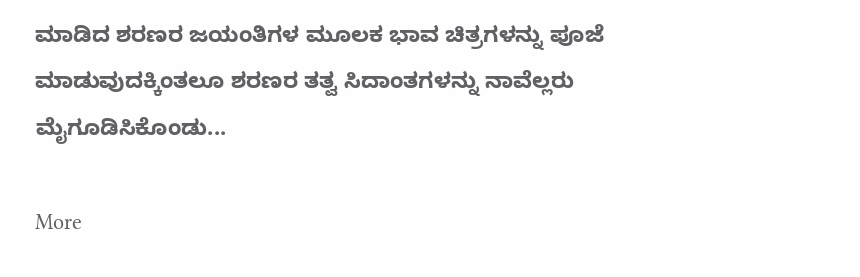ಮಾಡಿದ ಶರಣರ ಜಯಂತಿಗಳ ಮೂಲಕ ಭಾವ ಚಿತ್ರಗಳನ್ನು ಪೂಜೆ ಮಾಡುವುದಕ್ಕಿಂತಲೂ ಶರಣರ ತತ್ವ ಸಿದಾಂತಗಳನ್ನು ನಾವೆಲ್ಲರು ಮೈಗೂಡಿಸಿಕೊಂಡು...

More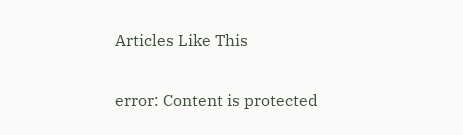Articles Like This

error: Content is protected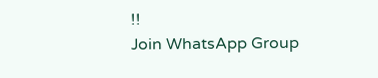!!
Join WhatsApp Group